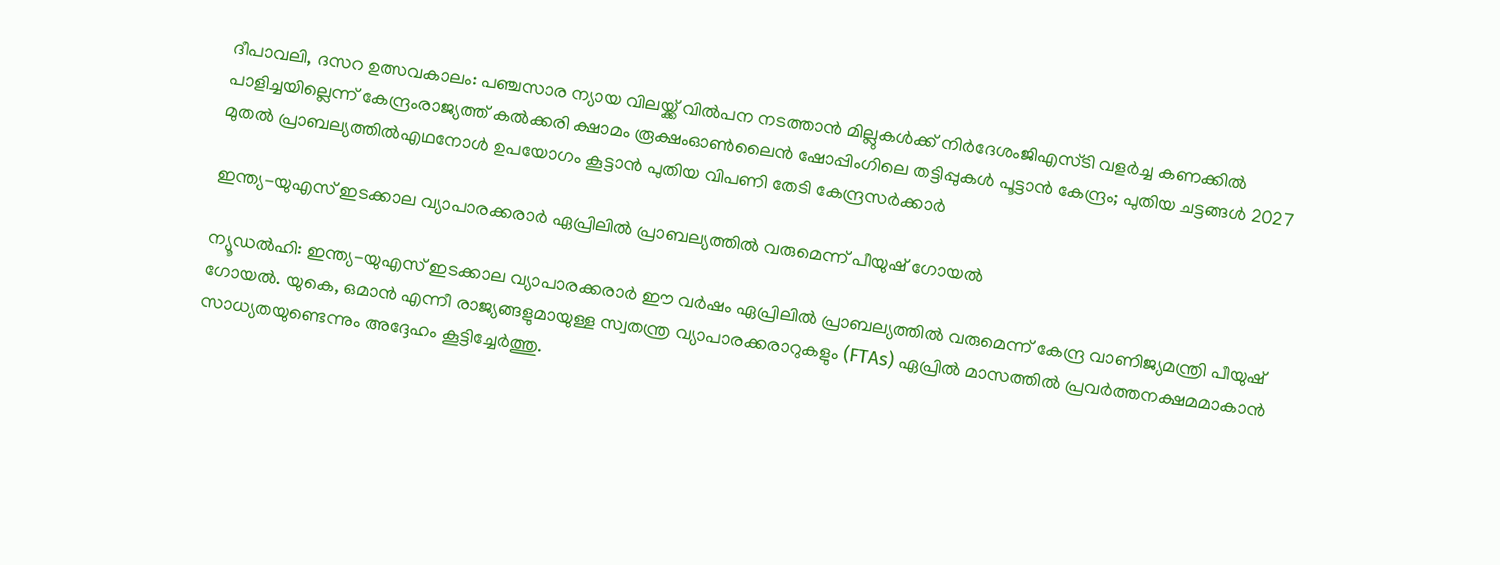ദീപാവലി, ദസറ ഉത്സവകാലം: പഞ്ചസാര ന്യായ വിലയ്ക്ക് വിൽപന നടത്താൻ മില്ലുകൾക്ക് നിർദേശംജിഎസ്ടി വളര്‍ച്ച കണക്കില്‍ പാളിച്ചയില്ലെന്ന് കേന്ദ്രംരാജ്യത്ത് കൽക്കരി ക്ഷാമം രൂക്ഷംഓൺലൈൻ ഷോപ്പിംഗിലെ തട്ടിപ്പുകൾ പൂട്ടാൻ കേന്ദ്രം; പുതിയ ചട്ടങ്ങൾ 2027 മുതൽ പ്രാബല്യത്തിൽഎഥനോള്‍ ഉപയോഗം കൂട്ടാൻ പുതിയ വിപണി തേടി കേന്ദ്രസർക്കാർ

ഇന്ത്യ-യുഎസ് ഇടക്കാല വ്യാപാരക്കരാർ ഏപ്രിലിൽ പ്രാബല്യത്തിൽ വരുമെന്ന് പീയുഷ് ഗോയൽ

ന്യൂഡൽഹി: ഇന്ത്യ-യുഎസ് ഇടക്കാല വ്യാപാരക്കരാർ ഈ വർഷം ഏപ്രിലിൽ പ്രാബല്യത്തിൽ വരുമെന്ന് കേന്ദ്ര വാണിജ്യമന്ത്രി പീയുഷ് ഗോയൽ. യുകെ, ഒമാൻ എന്നീ രാജ്യങ്ങളുമായുള്ള സ്വതന്ത്ര വ്യാപാരക്കരാറുകളും (FTAs) ഏപ്രിൽ മാസത്തിൽ പ്രവർത്തനക്ഷമമാകാൻ സാധ്യതയുണ്ടെന്നും അദ്ദേഹം കൂട്ടിച്ചേർത്തു.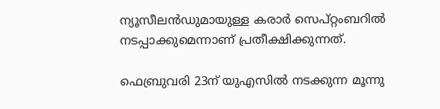ന്യൂസീലൻഡുമായുള്ള കരാർ സെപ്റ്റംബറിൽ നടപ്പാക്കുമെന്നാണ് പ്രതീക്ഷിക്കുന്നത്.

ഫെബ്രുവരി 23ന് യുഎസിൽ നടക്കുന്ന മൂന്നു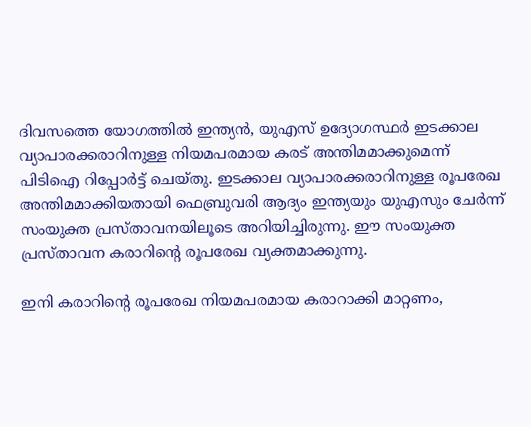ദിവസത്തെ യോഗത്തിൽ ഇന്ത്യൻ, യുഎസ് ഉദ്യോഗസ്ഥർ ഇടക്കാല വ്യാപാരക്കരാറിനുള്ള നിയമപരമായ കരട് അന്തിമമാക്കുമെന്ന് പിടിഐ റിപ്പോർട്ട് ചെയ്തു. ഇടക്കാല വ്യാപാരക്കരാറിനുള്ള രൂപരേഖ അന്തിമമാക്കിയതായി ഫെബ്രുവരി ആദ്യം ഇന്ത്യയും യുഎസും ചേർന്ന് സംയുക്ത പ്രസ്താവനയിലൂടെ അറിയിച്ചിരുന്നു. ഈ സംയുക്ത പ്രസ്താവന കരാറിന്റെ രൂപരേഖ വ്യക്തമാക്കുന്നു.

ഇനി കരാറിന്റെ രൂപരേഖ നിയമപരമായ കരാറാക്കി മാറ്റണം,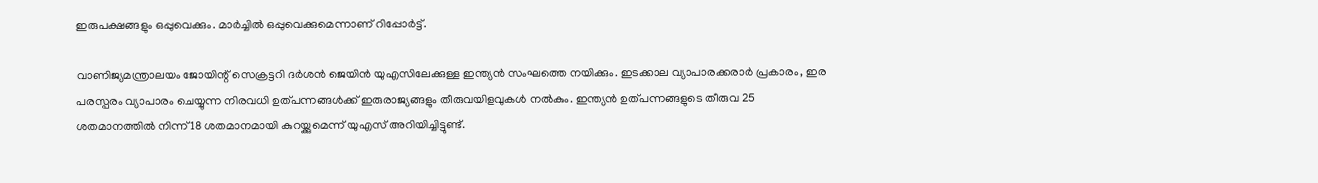ഇരുപക്ഷങ്ങളും ഒപ്പുവെക്കും. മാർച്ചിൽ ഒപ്പുവെക്കുമെന്നാണ് റിപ്പോർട്ട്.

വാണിജ്യമന്ത്രാലയം ജോയിന്റ് സെക്രട്ടറി ദർശൻ ജെയിൻ യുഎസിലേക്കുള്ള ഇന്ത്യൻ സംഘത്തെ നയിക്കും. ഇടക്കാല വ്യാപാരക്കരാർ പ്രകാരം, ഇര പരസ്പരം വ്യാപാരം ചെയ്യുന്ന നിരവധി ഉത്പന്നങ്ങൾക്ക് ഇരുരാജ്യങ്ങളും തീരുവയിളവുകൾ നൽകും. ഇന്ത്യൻ ഉത്പന്നങ്ങളുടെ തീരുവ 25 ശതമാനത്തിൽ നിന്ന് 18 ശതമാനമായി കുറയ്ക്കുമെന്ന് യുഎസ് അറിയിച്ചിട്ടുണ്ട്.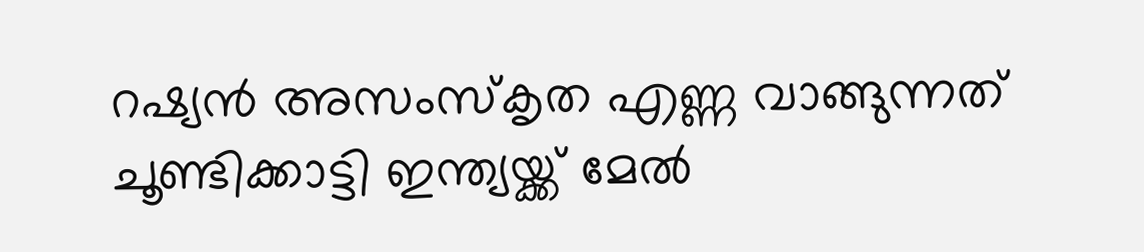റഷ്യൻ അസംസ്കൃത എണ്ണ വാങ്ങുന്നത് ചൂണ്ടിക്കാട്ടി ഇന്ത്യയ്ക്ക് മേൽ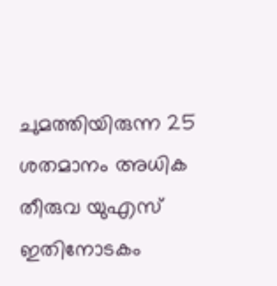ചുമത്തിയിരുന്ന 25 ശതമാനം അധിക തീരുവ യുഎസ് ഇതിനോടകം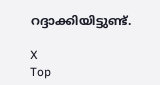റദ്ദാക്കിയിട്ടുണ്ട്.

X
Top